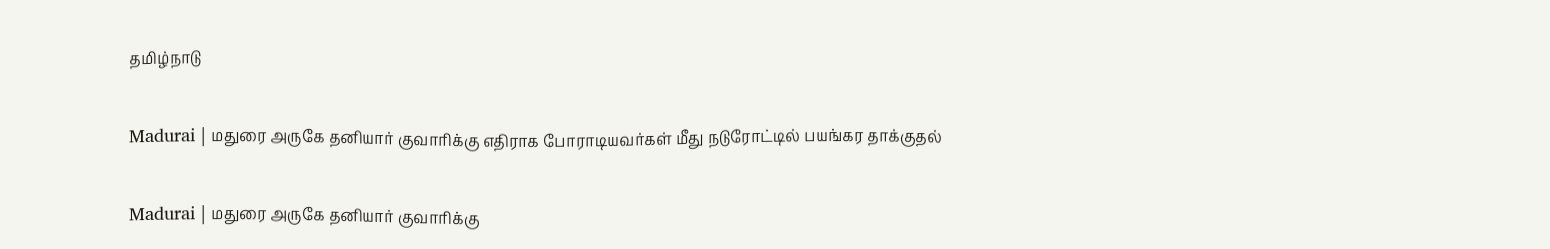தமிழ்நாடு

Madurai | மதுரை அருகே தனியார் குவாரிக்கு எதிராக போராடியவர்கள் மீது நடுரோட்டில் பயங்கர தாக்குதல்

Madurai | மதுரை அருகே தனியார் குவாரிக்கு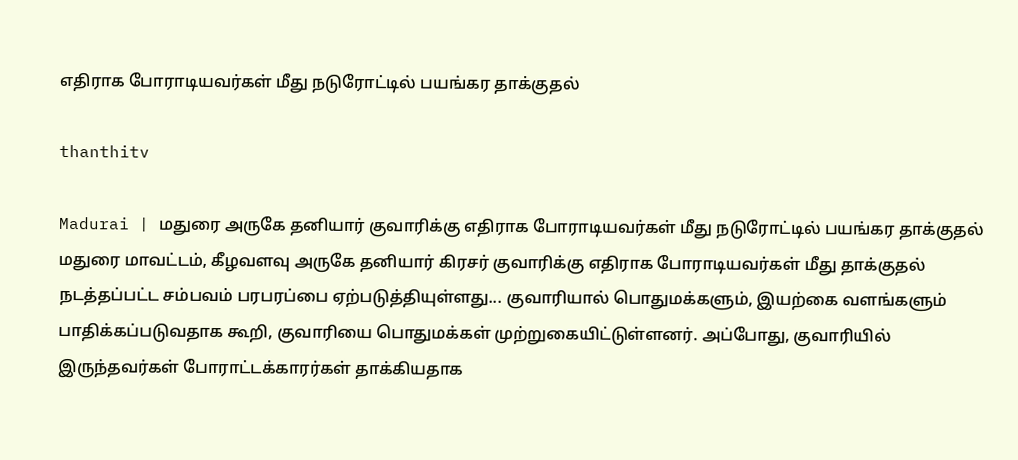எதிராக போராடியவர்கள் மீது நடுரோட்டில் பயங்கர தாக்குதல்

thanthitv

Madurai | மதுரை அருகே தனியார் குவாரிக்கு எதிராக போராடியவர்கள் மீது நடுரோட்டில் பயங்கர தாக்குதல் மதுரை மாவட்டம், கீழவளவு அருகே தனியார் கிரசர் குவாரிக்கு எதிராக போராடியவர்கள் மீது தாக்குதல் நடத்தப்பட்ட சம்பவம் பரபரப்பை ஏற்படுத்தியுள்ளது... குவாரியால் பொதுமக்களும், இயற்கை வளங்களும் பாதிக்கப்படுவதாக கூறி, குவாரியை பொதுமக்கள் முற்றுகையிட்டுள்ளனர். அப்போது, குவாரியில் இருந்தவர்கள் போராட்டக்காரர்கள் தாக்கியதாக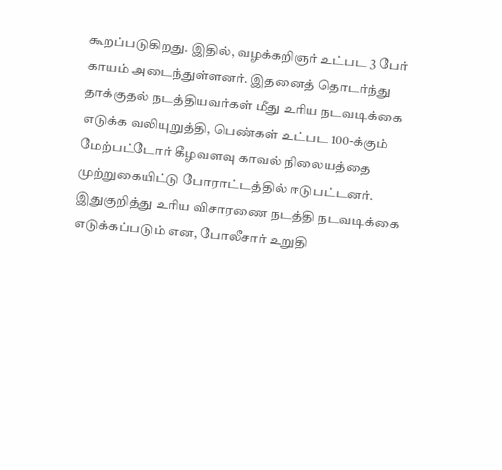கூறப்படுகிறது. இதில், வழக்கறிஞர் உட்பட 3 பேர் காயம் அடைந்துள்ளனர். இதனைத் தொடர்ந்து தாக்குதல் நடத்தியவர்கள் மீது உரிய நடவடிக்கை எடுக்க வலியுறுத்தி, பெண்கள் உட்பட 100-க்கும் மேற்பட்டோர் கீழவளவு காவல் நிலையத்தை முற்றுகையிட்டு போராட்டத்தில் ஈடுபட்டனர். இதுகுறித்து உரிய விசாரணை நடத்தி நடவடிக்கை எடுக்கப்படும் என, போலீசார் உறுதி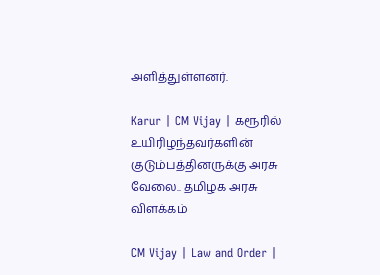அளித்துள்ளனர்.

Karur | CM Vijay | கரூரில் உயிரிழந்தவர்களின் குடும்பத்தினருக்கு அரசு வேலை.. தமிழக அரசு விளக்கம்

CM Vijay | Law and Order |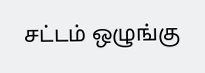சட்டம் ஒழுங்கு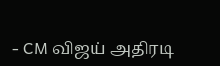- CM விஜய் அதிரடி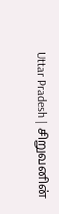Uttar Pradesh | சிறுவனின்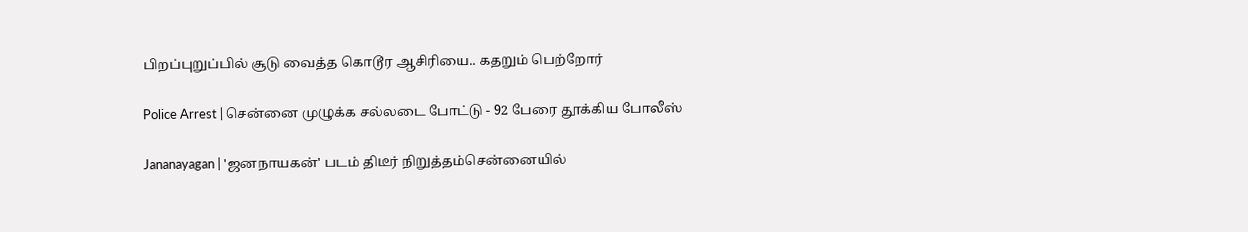பிறப்புறுப்பில் சூடு வைத்த கொடூர ஆசிரியை.. கதறும் பெற்றோர்

Police Arrest | சென்னை முழுக்க சல்லடை போட்டு - 92 பேரை தூக்கிய போலீஸ்

Jananayagan | 'ஜனநாயகன்' படம் திடீர் நிறுத்தம்சென்னையில்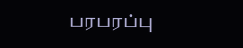பரபரப்பு